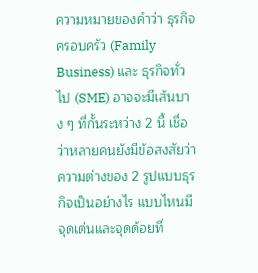ความหมายของคำว่า ธุรกิจครอบครัว (Family Business) และ ธุรกิจทั่วไป (SME) อาจจะมีเส้นบาง ๆ ที่กั้นระหว่าง 2 นี้ เชื่อว่าหลายคนยังมีข้อสงสัยว่า ความต่างของ 2 รูปแบบธุรกิจเป็นอย่างไร แบบไหนมีจุดเด่นและจุดด้อยที่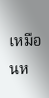เหมือนห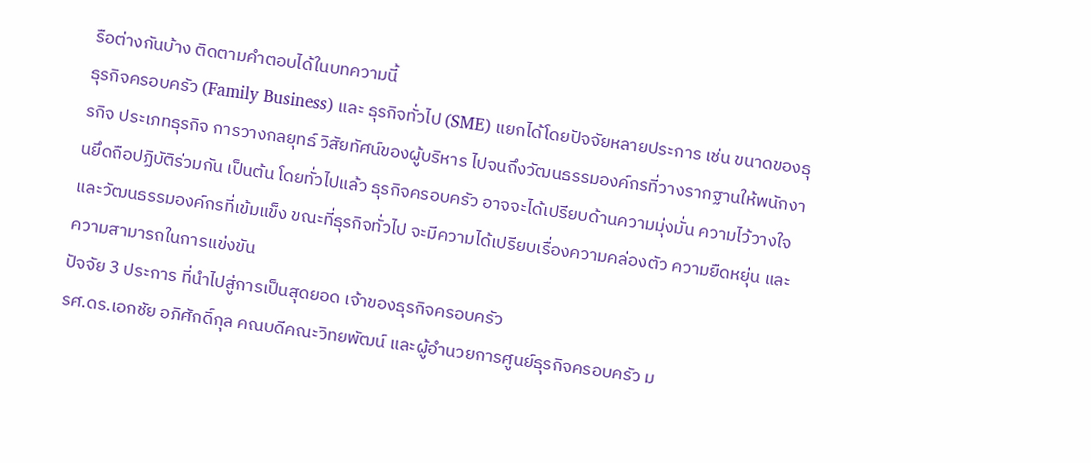รือต่างกันบ้าง ติดตามคำตอบได้ในบทความนี้
ธุรกิจครอบครัว (Family Business) และ ธุรกิจทั่วไป (SME) แยกได้โดยปัจจัยหลายประการ เช่น ขนาดของธุรกิจ ประเภทธุรกิจ การวางกลยุทธ์ วิสัยทัศน์ของผู้บริหาร ไปจนถึงวัฒนธรรมองค์กรที่วางรากฐานให้พนักงานยึดถือปฏิบัติร่วมกัน เป็นต้น โดยทั่วไปแล้ว ธุรกิจครอบครัว อาจจะได้เปรียบด้านความมุ่งมั่น ความไว้วางใจ และวัฒนธรรมองค์กรที่เข้มแข็ง ขณะที่ธุรกิจทั่วไป จะมีความได้เปรียบเรื่องความคล่องตัว ความยืดหยุ่น และความสามารถในการแข่งขัน
ปัจจัย 3 ประการ ที่นำไปสู่การเป็นสุดยอด เจ้าของธุรกิจครอบครัว
รศ.ดร.เอกชัย อภิศักดิ์กุล คณบดีคณะวิทยพัฒน์ และผู้อำนวยการศูนย์ธุรกิจครอบครัว ม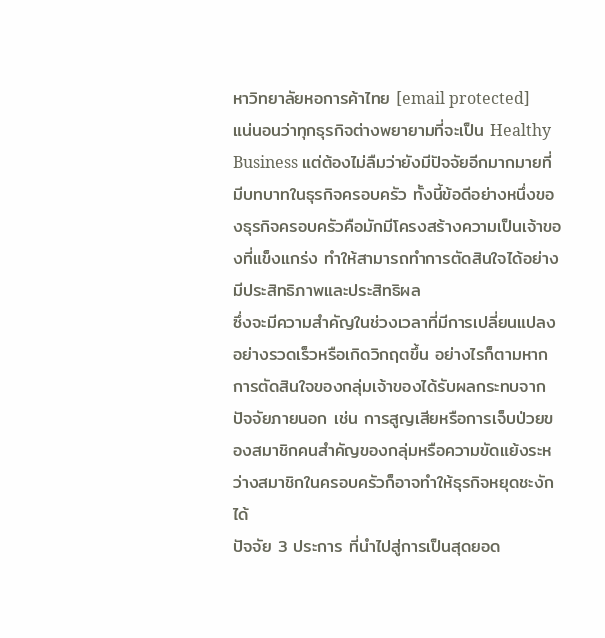หาวิทยาลัยหอการค้าไทย [email protected]
แน่นอนว่าทุกธุรกิจต่างพยายามที่จะเป็น Healthy Business แต่ต้องไม่ลืมว่ายังมีปัจจัยอีกมากมายที่มีบทบาทในธุรกิจครอบครัว ทั้งนี้ข้อดีอย่างหนึ่งของธุรกิจครอบครัวคือมักมีโครงสร้างความเป็นเจ้าของที่แข็งแกร่ง ทำให้สามารถทำการตัดสินใจได้อย่างมีประสิทธิภาพและประสิทธิผล
ซึ่งจะมีความสำคัญในช่วงเวลาที่มีการเปลี่ยนแปลงอย่างรวดเร็วหรือเกิดวิกฤตขึ้น อย่างไรก็ตามหากการตัดสินใจของกลุ่มเจ้าของได้รับผลกระทบจากปัจจัยภายนอก เช่น การสูญเสียหรือการเจ็บป่วยของสมาชิกคนสำคัญของกลุ่มหรือความขัดแย้งระหว่างสมาชิกในครอบครัวก็อาจทำให้ธุรกิจหยุดชะงักได้
ปัจจัย 3 ประการ ที่นำไปสู่การเป็นสุดยอด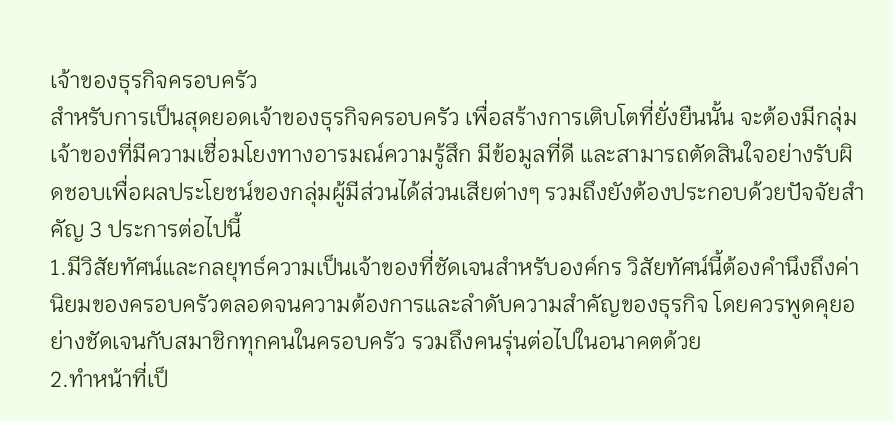เจ้าของธุรกิจครอบครัว
สำหรับการเป็นสุดยอดเจ้าของธุรกิจครอบครัว เพื่อสร้างการเติบโตที่ยั่งยืนนั้น จะต้องมีกลุ่มเจ้าของที่มีความเชื่อมโยงทางอารมณ์ความรู้สึก มีข้อมูลที่ดี และสามารถตัดสินใจอย่างรับผิดชอบเพื่อผลประโยชน์ของกลุ่มผู้มีส่วนได้ส่วนเสียต่างๆ รวมถึงยังต้องประกอบด้วยปัจจัยสำคัญ 3 ประการต่อไปนี้
1.มีวิสัยทัศน์และกลยุทธ์ความเป็นเจ้าของที่ชัดเจนสำหรับองค์กร วิสัยทัศน์นี้ต้องคำนึงถึงค่านิยมของครอบครัวตลอดจนความต้องการและลำดับความสำคัญของธุรกิจ โดยควรพูดคุยอย่างชัดเจนกับสมาชิกทุกคนในครอบครัว รวมถึงคนรุ่นต่อไปในอนาคตด้วย
2.ทำหน้าที่เป็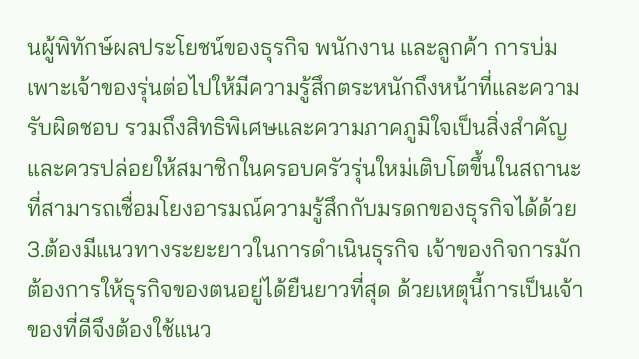นผู้พิทักษ์ผลประโยชน์ของธุรกิจ พนักงาน และลูกค้า การบ่มเพาะเจ้าของรุ่นต่อไปให้มีความรู้สึกตระหนักถึงหน้าที่และความรับผิดชอบ รวมถึงสิทธิพิเศษและความภาคภูมิใจเป็นสิ่งสำคัญ และควรปล่อยให้สมาชิกในครอบครัวรุ่นใหม่เติบโตขึ้นในสถานะที่สามารถเชื่อมโยงอารมณ์ความรู้สึกกับมรดกของธุรกิจได้ด้วย
3.ต้องมีแนวทางระยะยาวในการดำเนินธุรกิจ เจ้าของกิจการมักต้องการให้ธุรกิจของตนอยู่ได้ยืนยาวที่สุด ด้วยเหตุนี้การเป็นเจ้าของที่ดีจึงต้องใช้แนว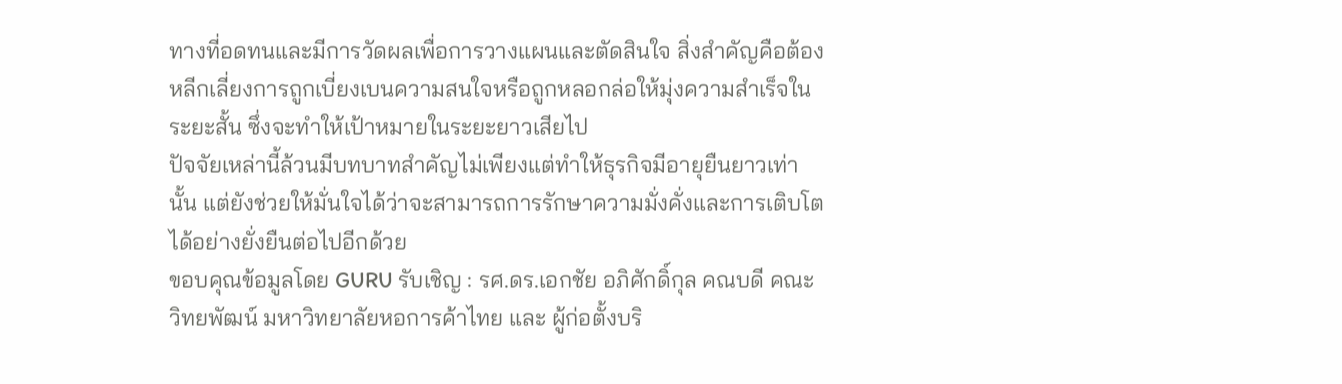ทางที่อดทนและมีการวัดผลเพื่อการวางแผนและตัดสินใจ สิ่งสำคัญคือต้องหลีกเลี่ยงการถูกเบี่ยงเบนความสนใจหรือถูกหลอกล่อให้มุ่งความสำเร็จในระยะสั้น ซึ่งจะทำให้เป้าหมายในระยะยาวเสียไป
ปัจจัยเหล่านี้ล้วนมีบทบาทสำคัญไม่เพียงแต่ทำให้ธุรกิจมีอายุยืนยาวเท่านั้น แต่ยังช่วยให้มั่นใจได้ว่าจะสามารถการรักษาความมั่งคั่งและการเติบโตได้อย่างยั่งยืนต่อไปอีกด้วย
ขอบคุณข้อมูลโดย GURU รับเชิญ : รศ.ดร.เอกชัย อภิศักดิ์กุล คณบดี คณะวิทยพัฒน์ มหาวิทยาลัยหอการค้าไทย และ ผู้ก่อตั้งบริ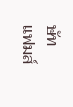ษัท แฟมส์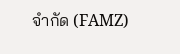จำกัด (FAMZ)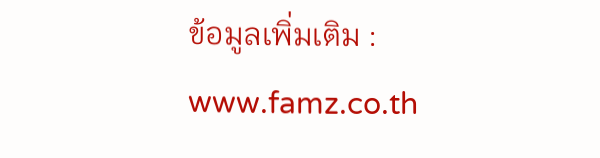ข้อมูลเพิ่มเติม : www.famz.co.th